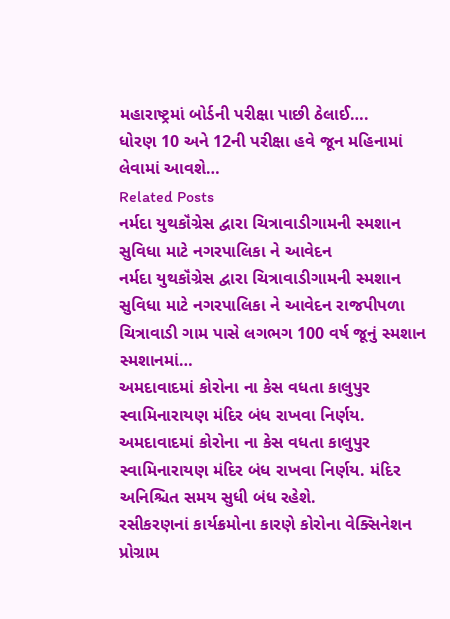મહારાષ્ટ્રમાં બોર્ડની પરીક્ષા પાછી ઠેલાઈ….
ધોરણ 10 અને 12ની પરીક્ષા હવે જૂન મહિનામાં લેવામાં આવશે…
Related Posts
નર્મદા યુથકૉંગ્રેસ દ્વારા ચિત્રાવાડીગામની સ્મશાન સુવિધા માટે નગરપાલિકા ને આવેદન
નર્મદા યુથકૉંગ્રેસ દ્વારા ચિત્રાવાડીગામની સ્મશાન સુવિધા માટે નગરપાલિકા ને આવેદન રાજપીપળા ચિત્રાવાડી ગામ પાસે લગભગ 100 વર્ષ જૂનું સ્મશાન સ્મશાનમાં…
અમદાવાદમાં કોરોના ના કેસ વધતા કાલુપુર સ્વામિનારાયણ મંદિર બંધ રાખવા નિર્ણય.
અમદાવાદમાં કોરોના ના કેસ વધતા કાલુપુર સ્વામિનારાયણ મંદિર બંધ રાખવા નિર્ણય. મંદિર અનિશ્ચિત સમય સુધી બંધ રહેશે.
રસીકરણનાં કાર્યક્રમોના કારણે કોરોના વેક્સિનેશન પ્રોગ્રામ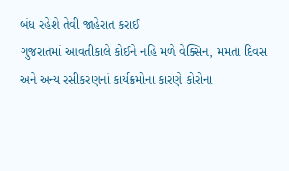બંધ રહેશે તેવી જાહેરાત કરાઈ
ગુજરાતમાં આવતીકાલે કોઈને નહિ મળે વેક્સિન, મમતા દિવસ અને અન્ય રસીકરણનાં કાર્યક્રમોના કારણે કોરોના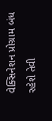વેક્સિનેશન પ્રોગ્રામ બંધ રહેશે તેવી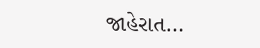જાહેરાત…